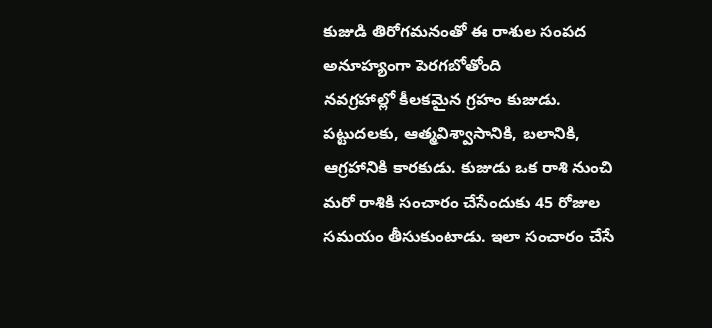కుజుడి తిరోగమనంతో ఈ రాశుల సంపద అనూహ్యంగా పెరగబోతోంది
నవగ్రహాల్లో కీలకమైన గ్రహం కుజుడు. పట్టుదలకు, ఆత్మవిశ్వాసానికి, బలానికి, ఆగ్రహానికి కారకుడు. కుజుడు ఒక రాశి నుంచి మరో రాశికి సంచారం చేసేందుకు 45 రోజుల సమయం తీసుకుంటాడు. ఇలా సంచారం చేసే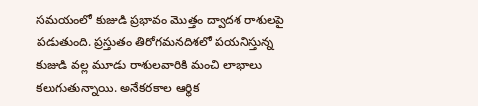సమయంలో కుజుడి ప్రభావం మొత్తం ద్వాదశ రాశులపై పడుతుంది. ప్రస్తుతం తిరోగమనదిశలో పయనిస్తున్న కుజుడి వల్ల మూడు రాశులవారికి మంచి లాభాలు కలుగుతున్నాయి. అనేకరకాల ఆర్థిక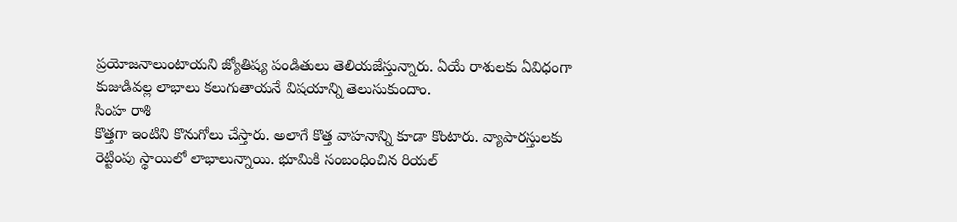ప్రయోజనాలుంటాయని జ్యోతిష్య పండితులు తెలియజేస్తున్నారు. ఏయే రాశులకు ఏవిధంగా కుజుడివల్ల లాభాలు కలుగుతాయనే విషయాన్ని తెలుసుకుందాం.
సింహ రాశి
కొత్తగా ఇంటిని కొనుగోలు చేస్తారు. అలాగే కొత్త వాహనాన్ని కూడా కొంటారు. వ్యాపారస్తులకు రెట్టింపు స్థాయిలో లాభాలున్నాయి. భూమికి సంబంధించిన రియల్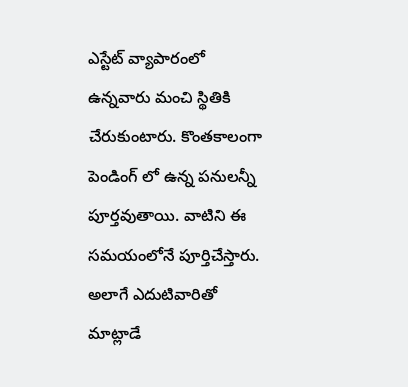ఎస్టేట్ వ్యాపారంలో ఉన్నవారు మంచి స్థితికి చేరుకుంటారు. కొంతకాలంగా పెండింగ్ లో ఉన్న పనులన్నీ పూర్తవుతాయి. వాటిని ఈ సమయంలోనే పూర్తిచేస్తారు. అలాగే ఎదుటివారితో మాట్లాడే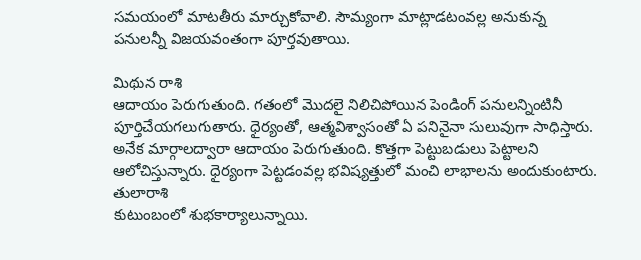సమయంలో మాటతీరు మార్చుకోవాలి. సౌమ్యంగా మాట్లాడటంవల్ల అనుకున్న పనులన్నీ విజయవంతంగా పూర్తవుతాయి.

మిథున రాశి
ఆదాయం పెరుగుతుంది. గతంలో మొదలై నిలిచిపోయిన పెండింగ్ పనులన్నింటినీ పూర్తిచేయగలుగుతారు. ధైర్యంతో, ఆత్మవిశ్వాసంతో ఏ పనినైనా సులువుగా సాధిస్తారు. అనేక మార్గాలద్వారా ఆదాయం పెరుగుతుంది. కొత్తగా పెట్టుబడులు పెట్టాలని ఆలోచిస్తున్నారు. ధైర్యంగా పెట్టడంవల్ల భవిష్యత్తులో మంచి లాభాలను అందుకుంటారు.
తులారాశి
కుటుంబంలో శుభకార్యాలున్నాయి.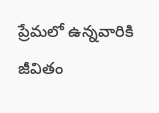ప్రేమలో ఉన్నవారికి జీవితం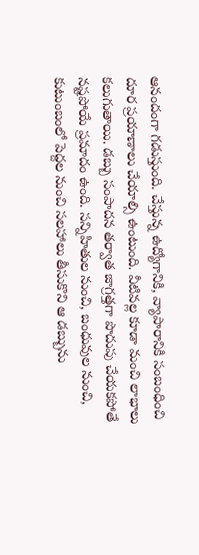ఆనందంగా గడుస్తుంది. చేస్తున్న ఉద్యోగానికి, వ్యాపారానికి సంబంధించి దూర ప్రయాణాలు చేయాల్సి ఉంటుంది. వీటివల్ల కూడా మంచి లాభాలు కలుగుతాయి. డబ్బు సంపాదన తర్వాత జాగ్రత్తగా పొదుపు చేయకపోతే నష్టపోయే ప్రమాదం ఉంది. సన్నిహితుల నుంచి, బంధువుల నుంచి, కుటుంబంలో పెద్దల నుంచి సలహాలు తీసుకొని ఆ డబ్బును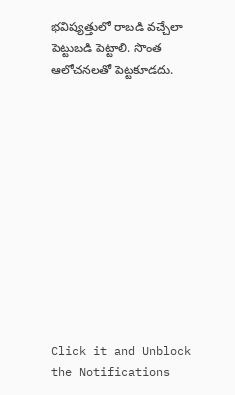భవిష్యత్తులో రాబడి వచ్చేలా పెట్టుబడి పెట్టాలి. సొంత ఆలోచనలతో పెట్టకూడదు.












Click it and Unblock the Notifications